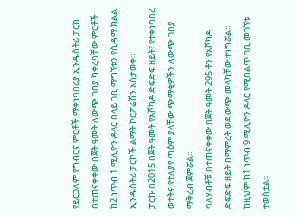የይርጋለም የግብርና ምርቶች ማቀነባበሪያ ኢንዱስትሪ ፓርክ በተጠናቀቀው በጀት ዓመት ለውጭ ገበያ ካቀረባቸው ምርቶች ከ2 ነጥብ 1 ሚሊዮን ዶላር በላይ ገቢ ማግኘቱን የሲዳማ ክልል ኢንዱስትሪ ፓርኮች ልማት ኮርፖሬሽን አስታወቀ።
ፓርኩ በ2015 በጀት ዓመት የአቮካዶ ድፍድፍ ዘይት፣ የተቀነባበረ ወተትና የተለያየ ጣዕም ያላቸው ጭማቂዎችን ለውጭ ገበያ ማቅረብ ጀምሯል።
ባለሃብቶቹ በተጠናቀቀው በጀት ዓመት 295 ቶን የአቮካዶ ድፍድፍ ዘይት በማምረት ወደ ውጭ መላካቸው ተነግሯል።
ከዚህም ከ1 ነጥብ 9 ሚሊዮን ዶላር የሚበልጥ ገቢ መገኘቱ ተወስቷል፡፡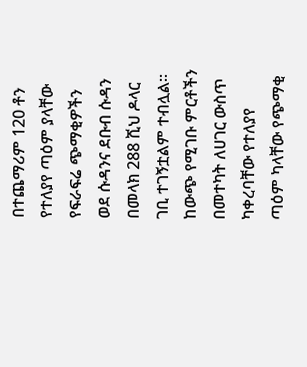በተጨማሪም 120 ቶን የተለያየ ጣዕም ያላቸው የፍራፍሬ ጭማቂዎችን ወደ ሱዳንና ደቡብ ሱዳን በመላክ 288 ሺህ ዶላር ገቢ ተገኝቷልም ተብሏል፡፡
ከውጭ የሚገቡ ምርቶችን በመተካት ለሀገር ውስጥ ካቀረባቸው የተለያየ ጣዕም ካላቸው የጭማቂ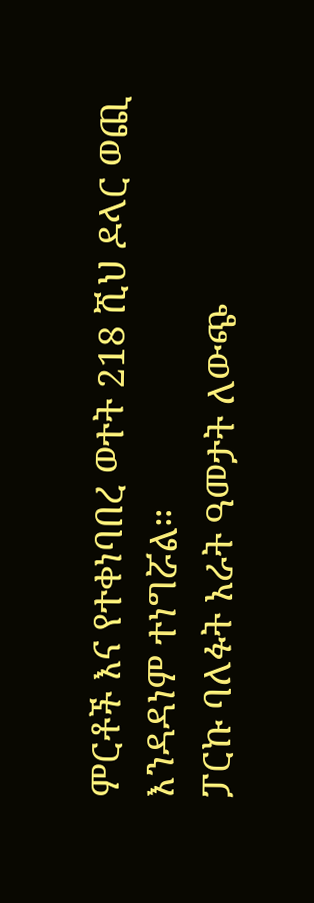ምርቶች እና የተቀነባበረ ወተት 218 ሺህ ዶላር ወጪ እንዳዳነም ተነግሯል።
ፓርኩ ባለፉት አራት ዓመታት ለውጭ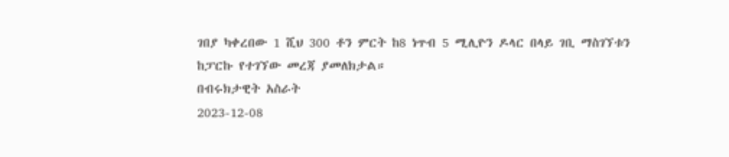ገበያ ካቀረበው 1 ሺህ 300 ቶን ምርት ከ8 ነጥብ 5 ሚሊዮን ዶላር በላይ ገቢ ማስገኘቱን ከፓርኩ የተገኘው መረጃ ያመለክታል።
በብሩክታዊት አስራት
2023-12-08